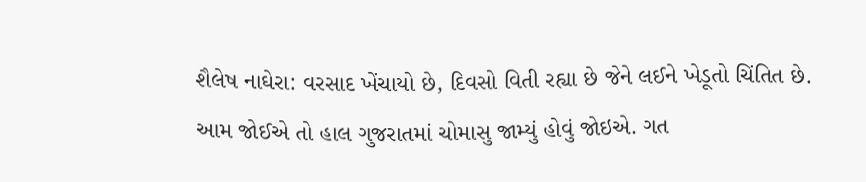શૈલેષ નાઘેરા: વરસાદ ખેંચાયો છે, દિવસો વિતી રહ્યા છે જેને લઈને ખેડૂતો ચિંતિત છે. આમ જોઈએ તો હાલ ગુજરાતમાં ચોમાસુ જામ્યું હોવું જોઇએ. ગત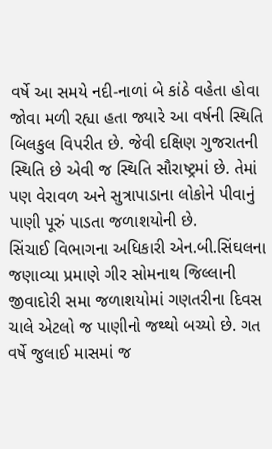વર્ષે આ સમયે નદી-નાળાં બે કાંઠે વહેતા હોવા જોવા મળી રહ્યા હતા જ્યારે આ વર્ષની સ્થિતિ બિલકુલ વિપરીત છે. જેવી દક્ષિણ ગુજરાતની સ્થિતિ છે એવી જ સ્થિતિ સૌરાષ્ટ્રમાં છે. તેમાં પણ વેરાવળ અને સુત્રાપાડાના લોકોને પીવાનું પાણી પૂરું પાડતા જળાશયોની છે.
સિંચાઈ વિભાગના અધિકારી એન.બી.સિંઘલના જણાવ્યા પ્રમાણે ગીર સોમનાથ જિલ્લાની જીવાદોરી સમા જળાશયોમાં ગણતરીના દિવસ ચાલે એટલો જ પાણીનો જથ્થો બચ્યો છે. ગત વર્ષે જુલાઈ માસમાં જ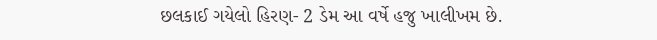છલકાઈ ગયેલો હિરણ- 2 ડેમ આ વર્ષે હજુ ખાલીખમ છે.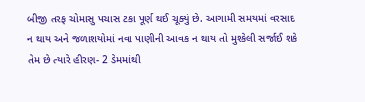બીજી તરફ ચોમાસુ પચાસ ટકા પૂર્ણ થઈ ચૂક્યું છે. આગામી સમયમાં વરસાદ ન થાય અને જળાશયોમાં નવા પાણીની આવક ન થાય તો મુશ્કેલી સર્જાઈ શકે તેમ છે ત્યારે હીરણ- 2 ડેમમાંથી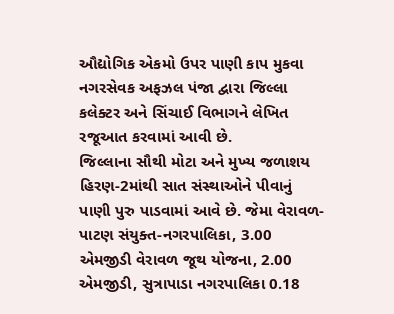ઔદ્યોગિક એકમો ઉપર પાણી કાપ મુકવા નગરસેવક અફઝલ પંજા દ્વારા જિલ્લા કલેક્ટર અને સિંચાઈ વિભાગને લેખિત રજૂઆત કરવામાં આવી છે.
જિલ્લાના સૌથી મોટા અને મુખ્ય જળાશય હિરણ-2માંથી સાત સંસ્થાઓને પીવાનું પાણી પુરુ પાડવામાં આવે છે. જેમા વેરાવળ-પાટણ સંયુક્ત-નગરપાલિકા, 3.00 એમજીડી વેરાવળ જૂથ યોજના, 2.00 એમજીડી, સુત્રાપાડા નગરપાલિકા 0.18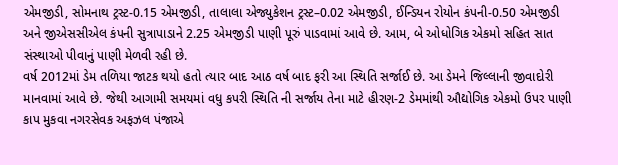એમજીડી, સોમનાથ ટ્રસ્ટ-0.15 એમજીડી, તાલાલા એજ્યુકેશન ટ્રસ્ટ–0.02 એમજીડી, ઈન્ડિયન રોયોન કંપની-0.50 એમજીડી અને જીએસસીએલ કંપની સુત્રાપાડાને 2.25 એમજીડી પાણી પૂરું પાડવામાં આવે છે. આમ, બે ઓધોગિક એકમો સહિત સાત સંસ્થાઓ પીવાનું પાણી મેળવી રહી છે.
વર્ષ 2012માં ડેમ તળિયા જાટક થયો હતો ત્યાર બાદ આઠ વર્ષ બાદ ફરી આ સ્થિતિ સર્જાઈ છે. આ ડેમને જિલ્લાની જીવાદોરી માનવામાં આવે છે. જેથી આગામી સમયમાં વધુ કપરી સ્થિતિ ની સર્જાય તેના માટે હીરણ-2 ડેમમાંથી ઔદ્યોગિક એકમો ઉપર પાણી કાપ મુકવા નગરસેવક અફઝલ પંજાએ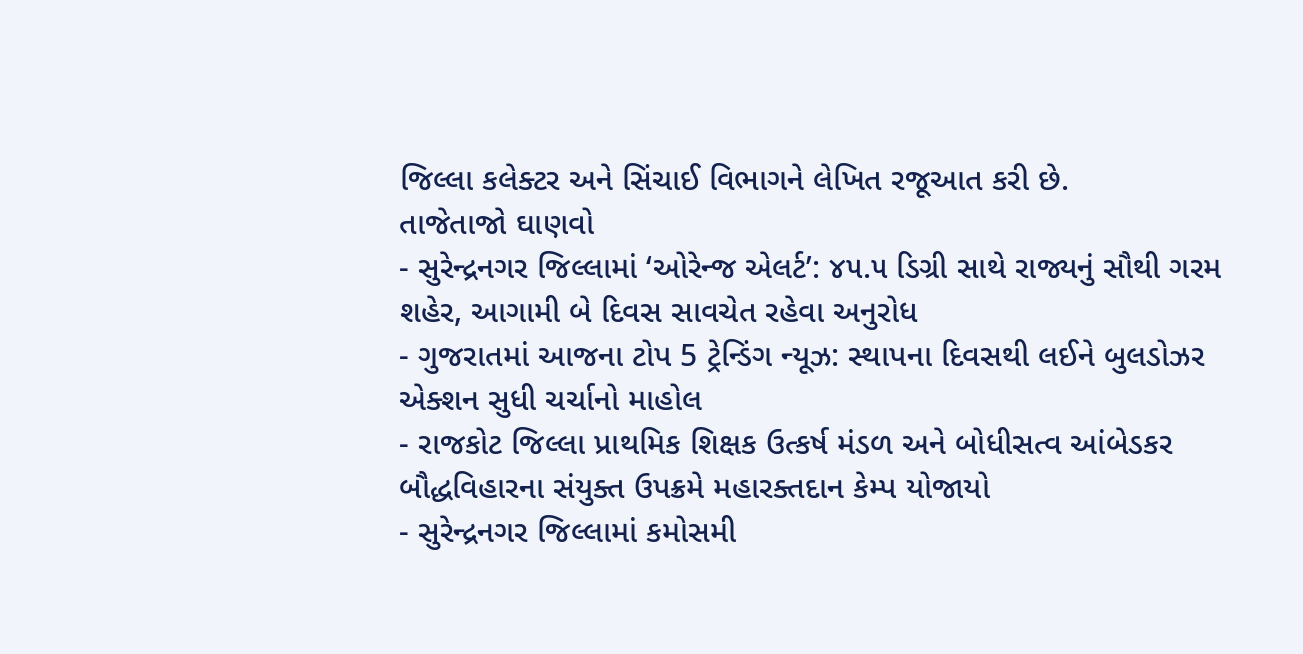જિલ્લા કલેક્ટર અને સિંચાઈ વિભાગને લેખિત રજૂઆત કરી છે.
તાજેતાજો ઘાણવો
- સુરેન્દ્રનગર જિલ્લામાં ‘ઓરેન્જ એલર્ટ’: ૪૫.૫ ડિગ્રી સાથે રાજ્યનું સૌથી ગરમ શહેર, આગામી બે દિવસ સાવચેત રહેવા અનુરોધ
- ગુજરાતમાં આજના ટોપ 5 ટ્રેન્ડિંગ ન્યૂઝ: સ્થાપના દિવસથી લઈને બુલડોઝર એક્શન સુધી ચર્ચાનો માહોલ
- રાજકોટ જિલ્લા પ્રાથમિક શિક્ષક ઉત્કર્ષ મંડળ અને બોધીસત્વ આંબેડકર બૌદ્ધવિહારના સંયુક્ત ઉપક્રમે મહારક્તદાન કેમ્પ યોજાયો
- સુરેન્દ્રનગર જિલ્લામાં કમોસમી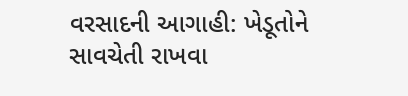વરસાદની આગાહી: ખેડૂતોને સાવચેતી રાખવા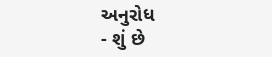અનુરોધ
- શું છે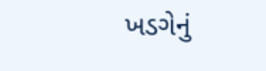ખડગેનું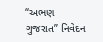“અભણ ગુજરાત” નિવેદન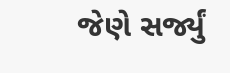જેણે સર્જ્યું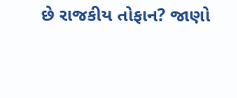છે રાજકીય તોફાન? જાણો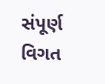સંપૂર્ણ વિગત